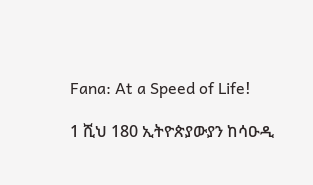Fana: At a Speed of Life!

1 ሺህ 180 ኢትዮጵያውያን ከሳዑዲ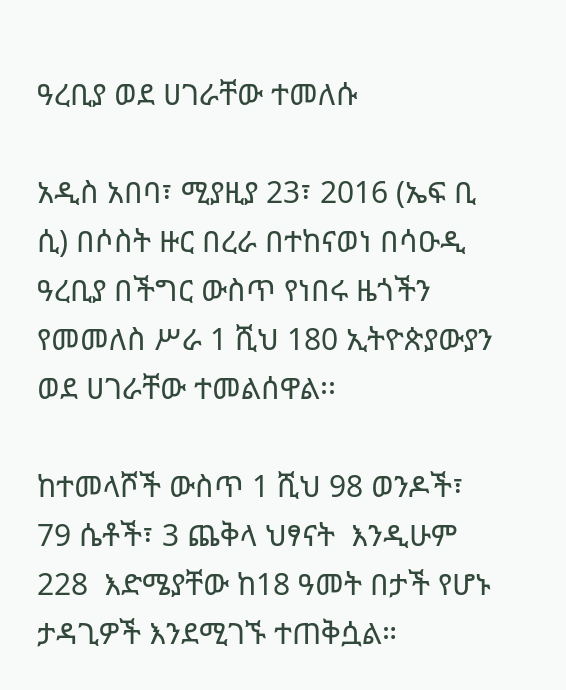ዓረቢያ ወደ ሀገራቸው ተመለሱ

አዲስ አበባ፣ ሚያዚያ 23፣ 2016 (ኤፍ ቢ ሲ) በሶስት ዙር በረራ በተከናወነ በሳዑዲ ዓረቢያ በችግር ውስጥ የነበሩ ዜጎችን የመመለስ ሥራ 1 ሺህ 180 ኢትዮጵያውያን ወደ ሀገራቸው ተመልሰዋል፡፡

ከተመላሾች ውስጥ 1 ሺህ 98 ወንዶች፣ 79 ሴቶች፣ 3 ጨቅላ ህፃናት  እንዲሁም 228  እድሜያቸው ከ18 ዓመት በታች የሆኑ ታዳጊዎች እንደሚገኙ ተጠቅሷል።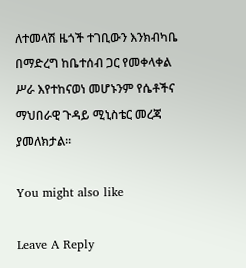ለተመላሽ ዜጎች ተገቢውን እንክብካቤ በማድረግ ከቤተሰብ ጋር የመቀላቀል ሥራ እየተከናወነ መሆኑንም የሴቶችና ማህበራዊ ጉዳይ ሚኒስቴር መረጃ ያመለክታል፡፡

You might also like

Leave A Reply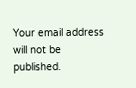Your email address will not be published.